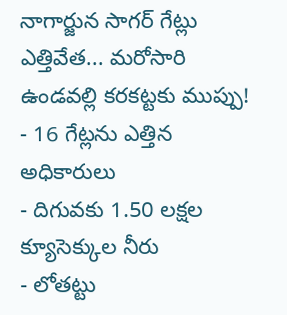నాగార్జున సాగర్ గేట్లు ఎత్తివేత... మరోసారి ఉండవల్లి కరకట్టకు ముప్పు!
- 16 గేట్లను ఎత్తిన అధికారులు
- దిగువకు 1.50 లక్షల క్యూసెక్కుల నీరు
- లోతట్టు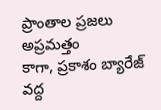ప్రాంతాల ప్రజలు అప్రమత్తం
కాగా, ప్రకాశం బ్యారేజ్ వద్ద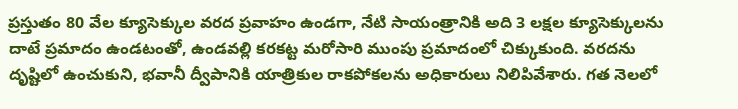ప్రస్తుతం 80 వేల క్యూసెక్కుల వరద ప్రవాహం ఉండగా, నేటి సాయంత్రానికి అది 3 లక్షల క్యూసెక్కులను దాటే ప్రమాదం ఉండటంతో, ఉండవల్లి కరకట్ట మరోసారి ముంపు ప్రమాదంలో చిక్కుకుంది. వరదను దృష్టిలో ఉంచుకుని, భవానీ ద్వీపానికి యాత్రికుల రాకపోకలను అధికారులు నిలిపివేశారు. గత నెలలో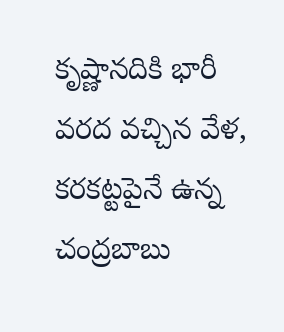కృష్ణానదికి భారీ వరద వచ్చిన వేళ, కరకట్టపైనే ఉన్న చంద్రబాబు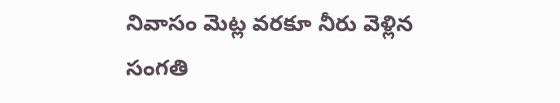నివాసం మెట్ల వరకూ నీరు వెళ్లిన సంగతి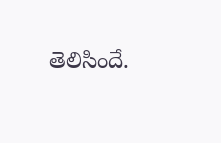తెలిసిందే.